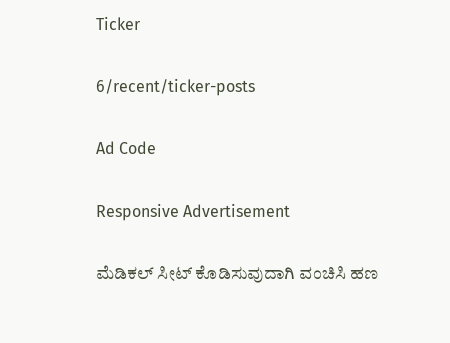Ticker

6/recent/ticker-posts

Ad Code

Responsive Advertisement

ಮೆಡಿಕಲ್ ಸೀಟ್ ಕೊಡಿಸುವುದಾಗಿ ವಂಚಿಸಿ ಹಣ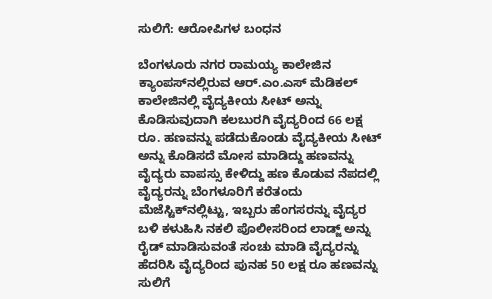ಸುಲಿಗೆ: ಆರೋಪಿಗಳ ಬಂಧನ

ಬೆಂಗಳೂರು ನಗರ ರಾಮಯ್ಯ ಕಾಲೇಜಿನ ಕ್ಯಾಂಪಸ್‍ನಲ್ಲಿರುವ ಆರ್.ಎಂ.ಎಸ್ ಮೆಡಿಕಲ್ ಕಾಲೇಜಿನಲ್ಲಿ ವೈದ್ಯಕೀಯ ಸೀಟ್ ಅನ್ನು ಕೊಡಿಸುವುದಾಗಿ ಕಲಬುರಗಿ ವೈದ್ಯರಿಂದ 66 ಲಕ್ಷ ರೂ. ಹಣವನ್ನು ಪಡೆದುಕೊಂಡು ವೈದ್ಯಕೀಯ ಸೀಟ್ ಅನ್ನು ಕೊಡಿಸದೆ ಮೋಸ ಮಾಡಿದ್ದು ಹಣವನ್ನು ವೈದ್ಯರು ವಾಪಸ್ಸು ಕೇಳಿದ್ದು ಹಣ ಕೊಡುವ ನೆಪದಲ್ಲಿ ವೈದ್ಯರನ್ನು ಬೆಂಗಳೂರಿಗೆ ಕರೆತಂದು ಮೆಜೆಸ್ಟಿಕ್‍ನಲ್ಲಿಟ್ಟು, ಇಬ್ಬರು ಹೆಂಗಸರನ್ನು ವೈದ್ಯರ ಬಳಿ ಕಳುಹಿಸಿ ನಕಲಿ ಪೊಲೀಸರಿಂದ ಲಾಡ್ಜ್ ಅನ್ನು ರೈಡ್ ಮಾಡಿಸುವಂತೆ ಸಂಚು ಮಾಡಿ ವೈದ್ಯರನ್ನು ಹೆದರಿಸಿ ವೈದ್ಯರಿಂದ ಪುನಹ 50 ಲಕ್ಷ ರೂ ಹಣವನ್ನು ಸುಲಿಗೆ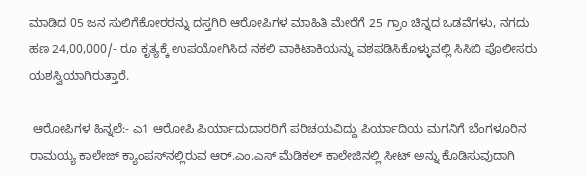ಮಾಡಿದ 05 ಜನ ಸುಲಿಗೆಕೋರರನ್ನು ದಸ್ತಗಿರಿ ಆರೋಪಿಗಳ ಮಾಹಿತಿ ಮೇರೆಗೆ 25 ಗ್ರಾಂ ಚಿನ್ನದ ಒಡವೆಗಳು, ನಗದು ಹಣ 24,00,000/- ರೂ ಕೃತ್ಯಕ್ಕೆ ಉಪಯೋಗಿಸಿದ ನಕಲಿ ವಾಕಿಟಾಕಿಯನ್ನು ವಶಪಡಿಸಿಕೊಳ್ಳುವಲ್ಲಿ ಸಿಸಿಬಿ ಪೊಲೀಸರು ಯಶಸ್ವಿಯಾಗಿರುತ್ತಾರೆ.

 ಆರೋಪಿಗಳ ಹಿನ್ನಲೆ:- ಎ1 ಆರೋಪಿ ಪಿರ್ಯಾದುದಾರರಿಗೆ ಪರಿಚಯವಿದ್ದು ಪಿರ್ಯಾದಿಯ ಮಗನಿಗೆ ಬೆಂಗಳೂರಿನ ರಾಮಯ್ಯ ಕಾಲೇಜ್ ಕ್ಯಾಂಪಸ್‍ನಲ್ಲಿರುವ ಆರ್.ಎಂ.ಎಸ್ ಮೆಡಿಕಲ್ ಕಾಲೇಜಿನಲ್ಲಿ ಸೀಟ್ ಅನ್ನು ಕೊಡಿಸುವುದಾಗಿ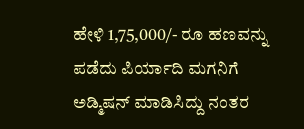ಹೇಳಿ 1,75,000/- ರೂ ಹಣವನ್ನು ಪಡೆದು ಪಿರ್ಯಾದಿ ಮಗನಿಗೆ ಅಡ್ಮಿಷನ್ ಮಾಡಿಸಿದ್ದು ನಂತರ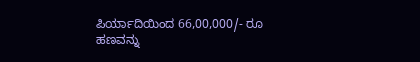ಪಿರ್ಯಾದಿಯಿಂದ 66,00,000/- ರೂ ಹಣವನ್ನು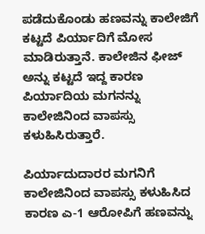ಪಡೆದುಕೊಂಡು ಹಣವನ್ನು ಕಾಲೇಜಿಗೆ ಕಟ್ಟದೆ ಪಿರ್ಯಾದಿಗೆ ಮೋಸ ಮಾಡಿರುತ್ತಾನೆ. ಕಾಲೇಜಿನ ಫೀಜ್ ಅನ್ನು ಕಟ್ಟದೆ ಇದ್ದ ಕಾರಣ ಪಿರ್ಯಾದಿಯ ಮಗನನ್ನು ಕಾಲೇಜಿನಿಂದ ವಾಪಸ್ಸು ಕಳುಹಿಸಿರುತ್ತಾರೆ.

ಪಿರ್ಯಾದುದಾರರ ಮಗನಿಗೆ ಕಾಲೇಜಿನಿಂದ ವಾಪಸ್ಸು ಕಳುಹಿಸಿದ ಕಾರಣ ಎ-1 ಆರೋಪಿಗೆ ಹಣವನ್ನು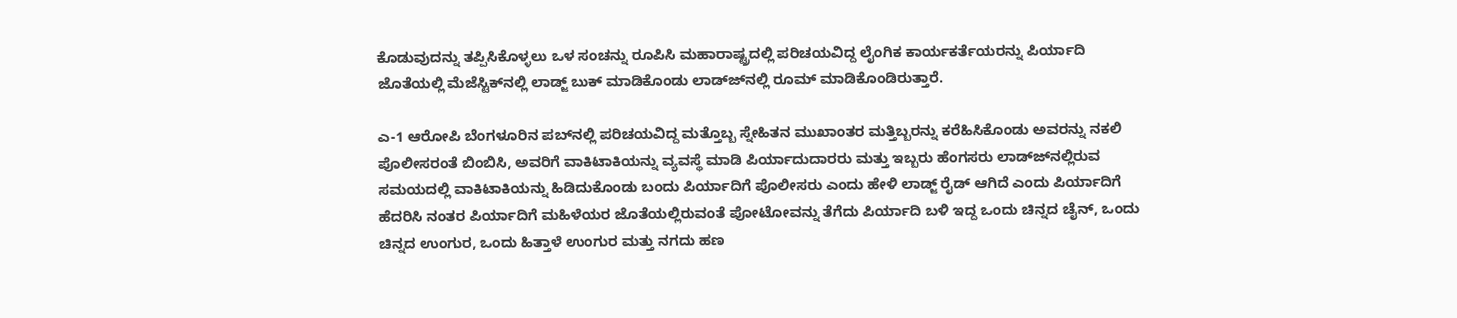ಕೊಡುವುದನ್ನು ತಪ್ಪಿಸಿಕೊಳ್ಳಲು ಒಳ ಸಂಚನ್ನು ರೂಪಿಸಿ ಮಹಾರಾಷ್ಟ್ರದಲ್ಲಿ ಪರಿಚಯವಿದ್ದ ಲೈಂಗಿಕ ಕಾರ್ಯಕರ್ತೆಯರನ್ನು ಪಿರ್ಯಾದಿ ಜೊತೆಯಲ್ಲಿ ಮೆಜೆಸ್ಟಿಕ್‍ನಲ್ಲಿ ಲಾಡ್ಜ್ ಬುಕ್ ಮಾಡಿಕೊಂಡು ಲಾಡ್ಜ್‍ನಲ್ಲಿ ರೂಮ್ ಮಾಡಿಕೊಂಡಿರುತ್ತಾರೆ.

ಎ-1 ಆರೋಪಿ ಬೆಂಗಳೂರಿನ ಪಬ್‍ನಲ್ಲಿ ಪರಿಚಯವಿದ್ದ ಮತ್ತೊಬ್ಬ ಸ್ನೇಹಿತನ ಮುಖಾಂತರ ಮತ್ತಿಬ್ಬರನ್ನು ಕರೆಹಿಸಿಕೊಂಡು ಅವರನ್ನು ನಕಲಿ ಪೊಲೀಸರಂತೆ ಬಿಂಬಿಸಿ, ಅವರಿಗೆ ವಾಕಿಟಾಕಿಯನ್ನು ವ್ಯವಸ್ಥೆ ಮಾಡಿ ಪಿರ್ಯಾದುದಾರರು ಮತ್ತು ಇಬ್ಬರು ಹೆಂಗಸರು ಲಾಡ್ಜ್‍ನಲ್ಲಿರುವ ಸಮಯದಲ್ಲಿ ವಾಕಿಟಾಕಿಯನ್ನು ಹಿಡಿದುಕೊಂಡು ಬಂದು ಪಿರ್ಯಾದಿಗೆ ಪೊಲೀಸರು ಎಂದು ಹೇಳಿ ಲಾಡ್ಜ್ ರೈಡ್ ಆಗಿದೆ ಎಂದು ಪಿರ್ಯಾದಿಗೆ ಹೆದರಿಸಿ ನಂತರ ಪಿರ್ಯಾದಿಗೆ ಮಹಿಳೆಯರ ಜೊತೆಯಲ್ಲಿರುವಂತೆ ಪೋಟೋವನ್ನು ತೆಗೆದು ಪಿರ್ಯಾದಿ ಬಳಿ ಇದ್ದ ಒಂದು ಚಿನ್ನದ ಚೈನ್, ಒಂದು ಚಿನ್ನದ ಉಂಗುರ, ಒಂದು ಹಿತ್ತಾಳೆ ಉಂಗುರ ಮತ್ತು ನಗದು ಹಣ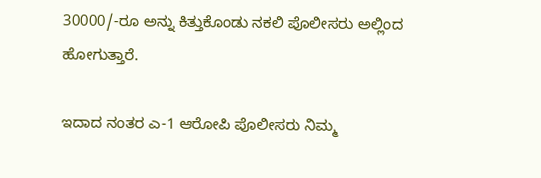30000/-ರೂ ಅನ್ನು ಕಿತ್ತುಕೊಂಡು ನಕಲಿ ಪೊಲೀಸರು ಅಲ್ಲಿಂದ ಹೋಗುತ್ತಾರೆ.

ಇದಾದ ನಂತರ ಎ-1 ಆರೋಪಿ ಪೊಲೀಸರು ನಿಮ್ಮ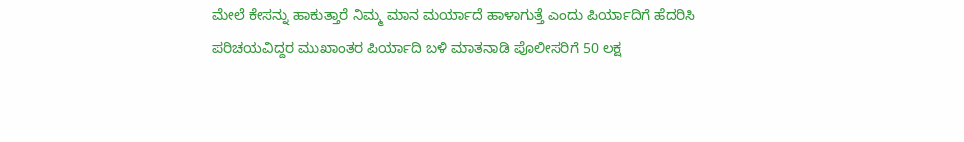ಮೇಲೆ ಕೇಸನ್ನು ಹಾಕುತ್ತಾರೆ ನಿಮ್ಮ ಮಾನ ಮರ್ಯಾದೆ ಹಾಳಾಗುತ್ತೆ ಎಂದು ಪಿರ್ಯಾದಿಗೆ ಹೆದರಿಸಿ ಪರಿಚಯವಿದ್ದರ ಮುಖಾಂತರ ಪಿರ್ಯಾದಿ ಬಳಿ ಮಾತನಾಡಿ ಪೊಲೀಸರಿಗೆ 50 ಲಕ್ಷ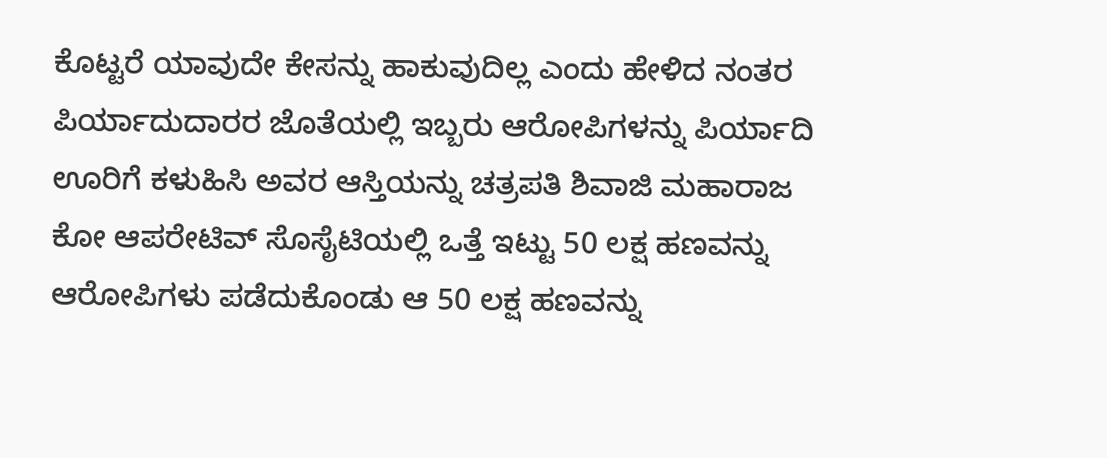ಕೊಟ್ಟರೆ ಯಾವುದೇ ಕೇಸನ್ನು ಹಾಕುವುದಿಲ್ಲ ಎಂದು ಹೇಳಿದ ನಂತರ ಪಿರ್ಯಾದುದಾರರ ಜೊತೆಯಲ್ಲಿ ಇಬ್ಬರು ಆರೋಪಿಗಳನ್ನು ಪಿರ್ಯಾದಿ ಊರಿಗೆ ಕಳುಹಿಸಿ ಅವರ ಆಸ್ತಿಯನ್ನು ಚತ್ರಪತಿ ಶಿವಾಜಿ ಮಹಾರಾಜ ಕೋ ಆಪರೇಟಿವ್ ಸೊಸೈಟಿಯಲ್ಲಿ ಒತ್ತೆ ಇಟ್ಟು 50 ಲಕ್ಷ ಹಣವನ್ನು ಆರೋಪಿಗಳು ಪಡೆದುಕೊಂಡು ಆ 50 ಲಕ್ಷ ಹಣವನ್ನು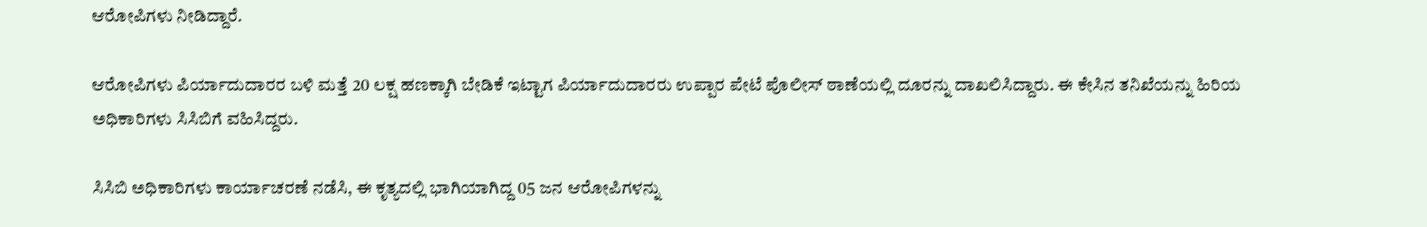ಆರೋಪಿಗಳು ನೀಡಿದ್ದಾರೆ.

ಆರೋಪಿಗಳು ಪಿರ್ಯಾದುದಾರರ ಬಳಿ ಮತ್ತೆ 20 ಲಕ್ಷ ಹಣಕ್ಕಾಗಿ ಬೇಡಿಕೆ ಇಟ್ಟಾಗ ಪಿರ್ಯಾದುದಾರರು ಉಪ್ಪಾರ ಪೇಟೆ ಪೊಲೀಸ್ ಠಾಣೆಯಲ್ಲಿ ದೂರನ್ನು ದಾಖಲಿಸಿದ್ದಾರು. ಈ ಕೇಸಿನ ತನಿಖೆಯನ್ನು ಹಿರಿಯ ಅಧಿಕಾರಿಗಳು ಸಿಸಿಬಿಗೆ ವಹಿಸಿದ್ದರು.

ಸಿಸಿಬಿ ಅಧಿಕಾರಿಗಳು ಕಾರ್ಯಾಚರಣೆ ನಡೆಸಿ, ಈ ಕೃತ್ಯದಲ್ಲಿ ಭಾಗಿಯಾಗಿದ್ದ 05 ಜನ ಆರೋಪಿಗಳನ್ನು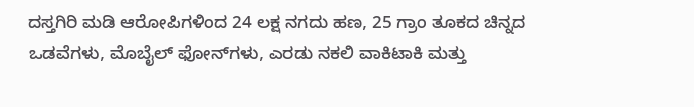ದಸ್ತಗಿರಿ ಮಡಿ ಆರೋಪಿಗಳಿಂದ 24 ಲಕ್ಷ ನಗದು ಹಣ, 25 ಗ್ರಾಂ ತೂಕದ ಚಿನ್ನದ ಒಡವೆಗಳು, ಮೊಬೈಲ್ ಫೋನ್‍ಗಳು, ಎರಡು ನಕಲಿ ವಾಕಿಟಾಕಿ ಮತ್ತು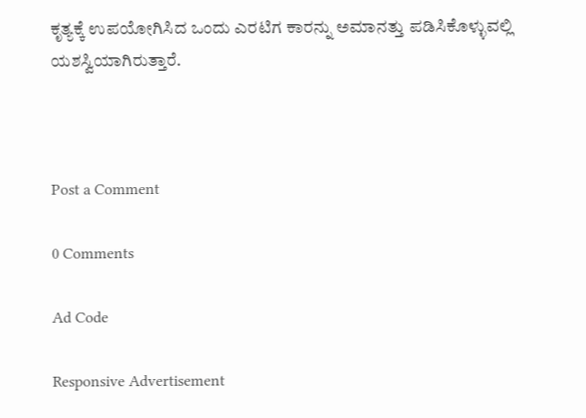ಕೃತ್ಯಕ್ಕೆ ಉಪಯೋಗಿಸಿದ ಒಂದು ಎರಟಿಗ ಕಾರನ್ನು ಅಮಾನತ್ತು ಪಡಿಸಿಕೊಳ್ಳುವಲ್ಲಿ ಯಶಸ್ವಿಯಾಗಿರುತ್ತಾರೆ.



Post a Comment

0 Comments

Ad Code

Responsive Advertisement